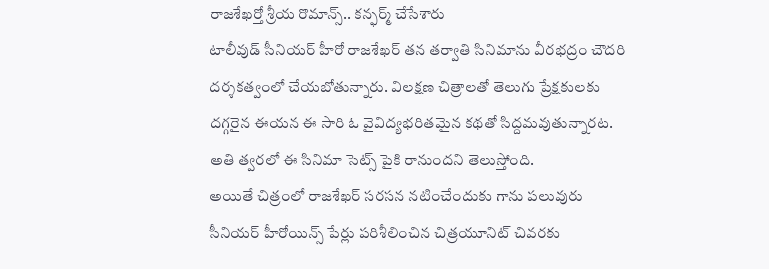రాజశేఖర్తో శ్రీయ రొమాన్స్.. కన్ఫర్మ్ చేసేశారు
టాలీవుడ్ సీనియర్ హీరో రాజశేఖర్ తన తర్వాతి సినిమాను వీరభద్రం చౌదరి దర్శకత్వంలో చేయబోతున్నారు. విలక్షణ చిత్రాలతో తెలుగు ప్రేక్షకులకు దగ్గరైన ఈయన ఈ సారి ఓ వైవిద్యభరితమైన కథతో సిద్దమవుతున్నారట. అతి త్వరలో ఈ సినిమా సెట్స్ పైకి రానుందని తెలుస్తోంది.
అయితే చిత్రంలో రాజశేఖర్ సరసన నటించేందుకు గాను పలువురు సీనియర్ హీరోయిన్స్ పేర్లు పరిశీలించిన చిత్రయూనిట్ చివరకు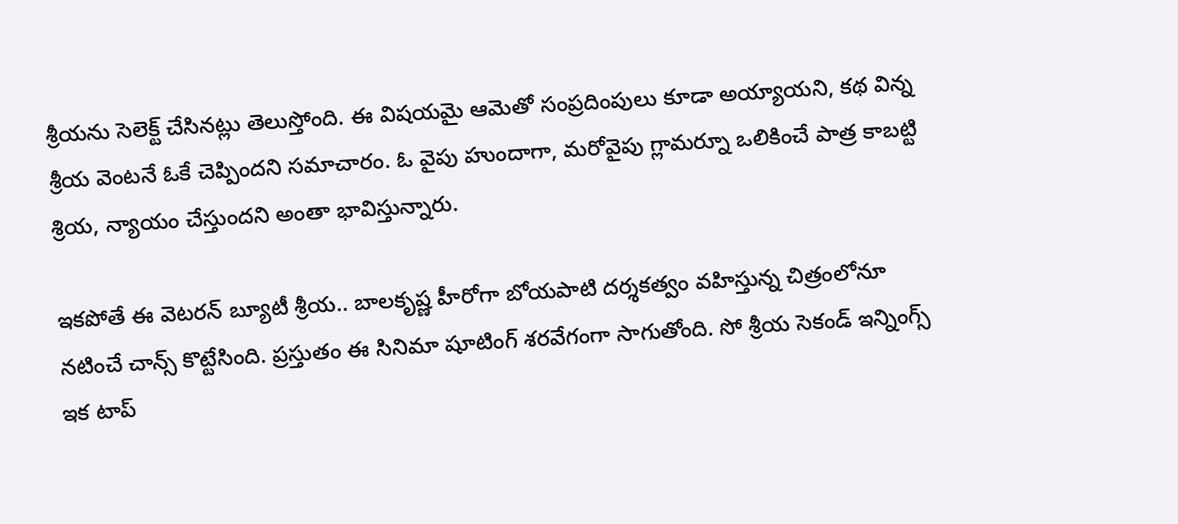శ్రీయను సెలెక్ట్ చేసినట్లు తెలుస్తోంది. ఈ విషయమై ఆమెతో సంప్రదింపులు కూడా అయ్యాయని, కథ విన్న శ్రీయ వెంటనే ఓకే చెప్పిందని సమాచారం. ఓ వైపు హుందాగా, మరోవైపు గ్లామర్నూ ఒలికించే పాత్ర కాబట్టి శ్రియ, న్యాయం చేస్తుందని అంతా భావిస్తున్నారు.

ఇకపోతే ఈ వెటరన్ బ్యూటీ శ్రీయ.. బాలకృష్ణ హీరోగా బోయపాటి దర్శకత్వం వహిస్తున్న చిత్రంలోనూ నటించే చాన్స్ కొట్టేసింది. ప్రస్తుతం ఈ సినిమా షూటింగ్ శరవేగంగా సాగుతోంది. సో శ్రీయ సెకండ్ ఇన్నింగ్స్ ఇక టాప్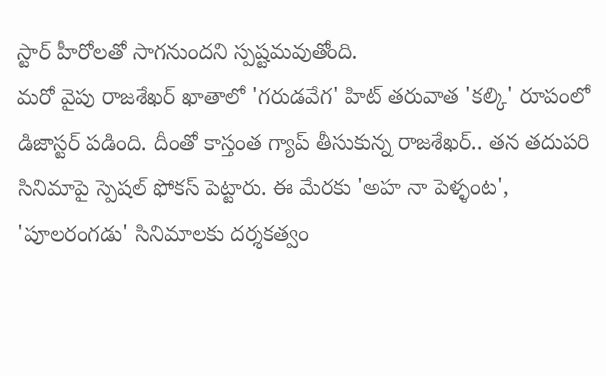స్టార్ హీరోలతో సాగనుందని స్పష్టమవుతోంది.
మరో వైపు రాజశేఖర్ ఖాతాలో 'గరుడవేగ' హిట్ తరువాత 'కల్కి' రూపంలో డిజాస్టర్ పడింది. దీంతో కాస్తంత గ్యాప్ తీసుకున్న రాజశేఖర్.. తన తదుపరి సినిమాపై స్పెషల్ ఫోకస్ పెట్టారు. ఈ మేరకు 'అహ నా పెళ్ళంట', 'పూలరంగడు' సినిమాలకు దర్శకత్వం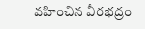వహించిన వీరభద్రం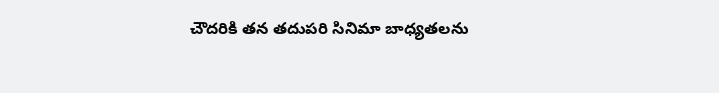చౌదరికి తన తదుపరి సినిమా బాధ్యతలను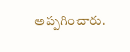అప్పగించారు.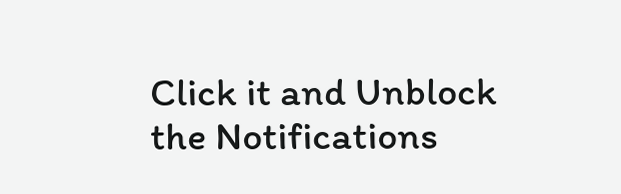Click it and Unblock the Notifications